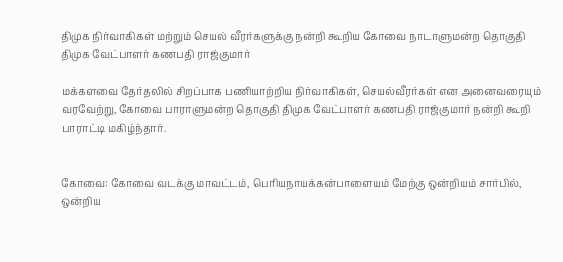திமுக நிர்வாகிகள் மற்றும் செயல் வீரர்களுக்கு நன்றி கூறிய கோவை நாடாளுமன்ற தொகுதி திமுக வேட்பாளர் கணபதி ராஜ்குமார்

மக்களவை தேர்தலில் சிறப்பாக பணியாற்றிய நிர்வாகிகள், செயல்வீரர்கள் என அனைவரையும் வரவேற்று, கோவை பாராளுமன்ற தொகுதி திமுக வேட்பாளர் கணபதி ராஜ்குமார் நன்றி கூறி பாராட்டி மகிழ்ந்தார்.


கோவை: கோவை வடக்கு மாவட்டம், பெரியநாயக்கன்பாளையம் மேற்கு ஒன்றியம் சார்பில், ஒன்றிய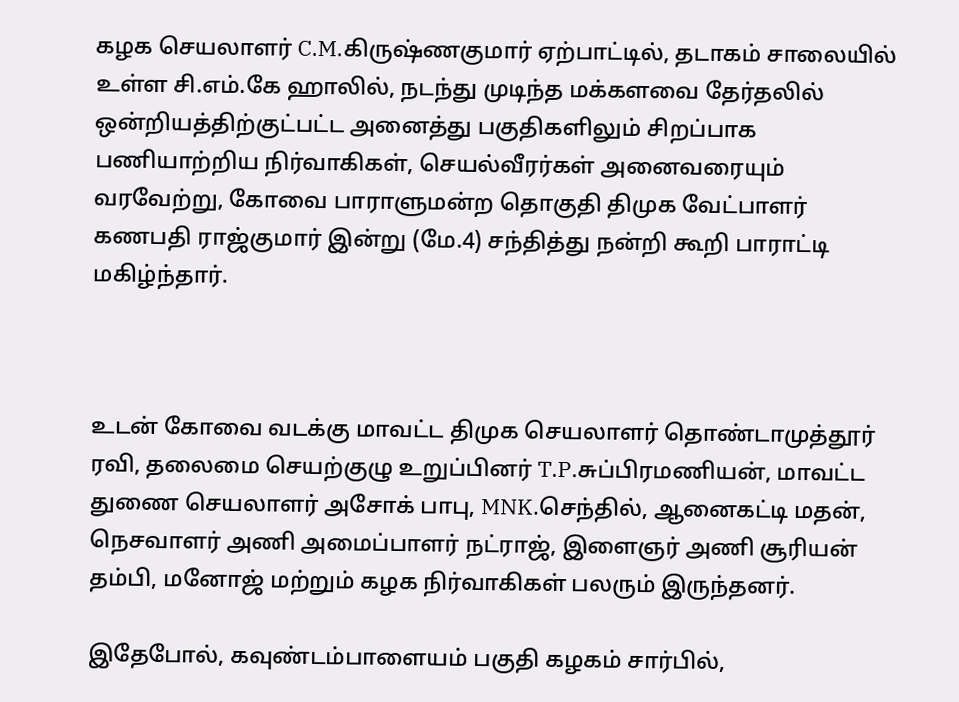கழக செயலாளர் C.M.கிருஷ்ணகுமார் ஏற்பாட்டில், தடாகம் சாலையில் உள்ள சி.எம்.கே ஹாலில், நடந்து முடிந்த மக்களவை தேர்தலில் ஒன்றியத்திற்குட்பட்ட அனைத்து பகுதிகளிலும் சிறப்பாக பணியாற்றிய நிர்வாகிகள், செயல்வீரர்கள் அனைவரையும் வரவேற்று, கோவை பாராளுமன்ற தொகுதி திமுக வேட்பாளர் கணபதி ராஜ்குமார் இன்று (மே.4) சந்தித்து நன்றி கூறி பாராட்டி மகிழ்ந்தார்.



உடன் கோவை வடக்கு மாவட்ட திமுக செயலாளர் தொண்டாமுத்தூர் ரவி, தலைமை செயற்குழு உறுப்பினர் T.P.சுப்பிரமணியன், மாவட்ட துணை செயலாளர் அசோக் பாபு, MNK.செந்தில், ஆனைகட்டி மதன், நெசவாளர் அணி அமைப்பாளர் நட்ராஜ், இளைஞர் அணி சூரியன் தம்பி, மனோஜ் மற்றும் கழக நிர்வாகிகள் பலரும் இருந்தனர்.

இதேபோல், கவுண்டம்பாளையம் பகுதி கழகம் சார்பில்,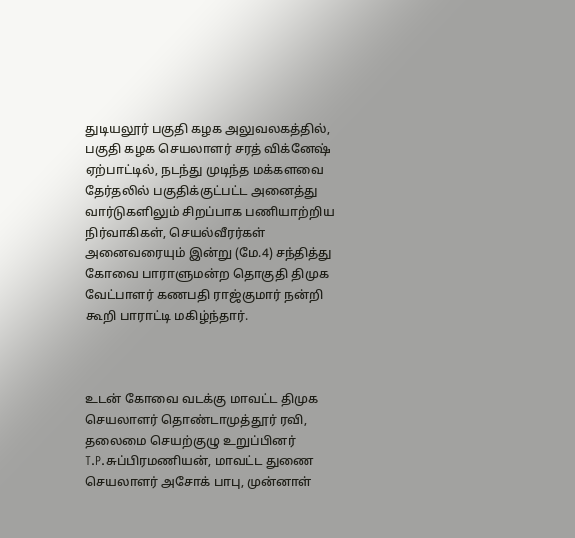துடியலூர் பகுதி கழக அலுவலகத்தில், பகுதி கழக செயலாளர் சரத் விக்னேஷ் ஏற்பாட்டில், நடந்து முடிந்த மக்களவை தேர்தலில் பகுதிக்குட்பட்ட அனைத்து வார்டுகளிலும் சிறப்பாக பணியாற்றிய நிர்வாகிகள், செயல்வீரர்கள் அனைவரையும் இன்று (மே.4) சந்தித்து கோவை பாராளுமன்ற தொகுதி திமுக வேட்பாளர் கணபதி ராஜ்குமார் நன்றி கூறி பாராட்டி மகிழ்ந்தார்.



உடன் கோவை வடக்கு மாவட்ட திமுக செயலாளர் தொண்டாமுத்தூர் ரவி, தலைமை செயற்குழு உறுப்பினர் T.P.சுப்பிரமணியன், மாவட்ட துணை செயலாளர் அசோக் பாபு, முன்னாள்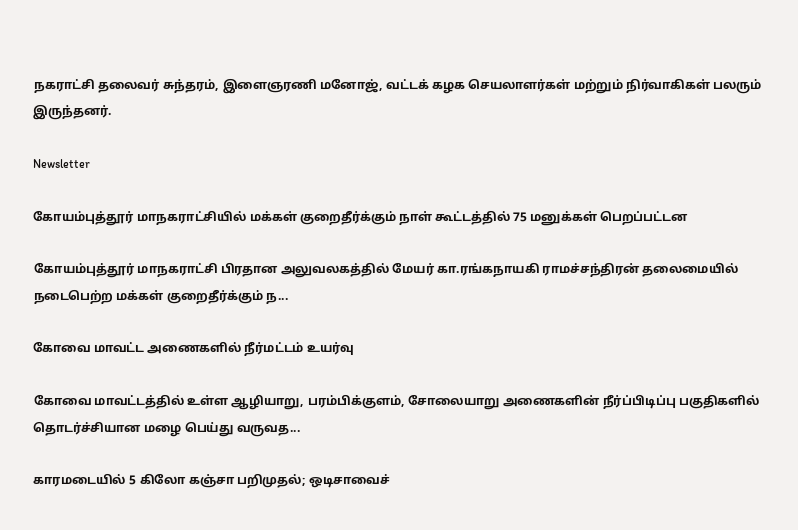நகராட்சி தலைவர் சுந்தரம், இளைஞரணி மனோஜ், வட்டக் கழக செயலாளர்கள் மற்றும் நிர்வாகிகள் பலரும் இருந்தனர்.

Newsletter

கோயம்புத்தூர் மாநகராட்சியில் மக்கள் குறைதீர்க்கும் நாள் கூட்டத்தில் 75 மனுக்கள் பெறப்பட்டன

கோயம்புத்தூர் மாநகராட்சி பிரதான அலுவலகத்தில் மேயர் கா.ரங்கநாயகி ராமச்சந்திரன் தலைமையில் நடைபெற்ற மக்கள் குறைதீர்க்கும் ந...

கோவை மாவட்ட அணைகளில் நீர்மட்டம் உயர்வு

கோவை மாவட்டத்தில் உள்ள ஆழியாறு, பரம்பிக்குளம், சோலையாறு அணைகளின் நீர்ப்பிடிப்பு பகுதிகளில் தொடர்ச்சியான மழை பெய்து வருவத...

காரமடையில் 5 கிலோ கஞ்சா பறிமுதல்; ஒடிசாவைச்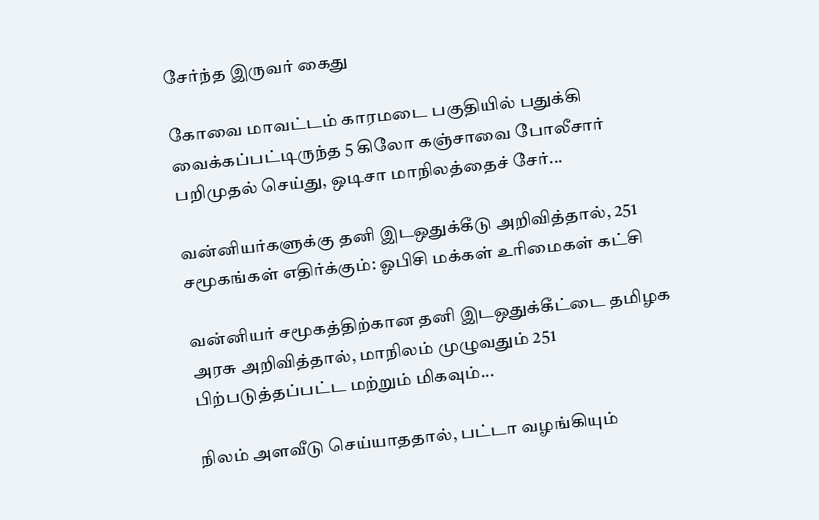சேர்ந்த இருவர் கைது

கோவை மாவட்டம் காரமடை பகுதியில் பதுக்கி வைக்கப்பட்டிருந்த 5 கிலோ கஞ்சாவை போலீசார் பறிமுதல் செய்து, ஒடிசா மாநிலத்தைச் சேர்...

வன்னியர்களுக்கு தனி இடஒதுக்கீடு அறிவித்தால், 251 சமூகங்கள் எதிர்க்கும்: ஓபிசி மக்கள் உரிமைகள் கட்சி

வன்னியர் சமூகத்திற்கான தனி இடஒதுக்கீட்டை தமிழக அரசு அறிவித்தால், மாநிலம் முழுவதும் 251 பிற்படுத்தப்பட்ட மற்றும் மிகவும்...

நிலம் அளவீடு செய்யாததால், பட்டா வழங்கியும்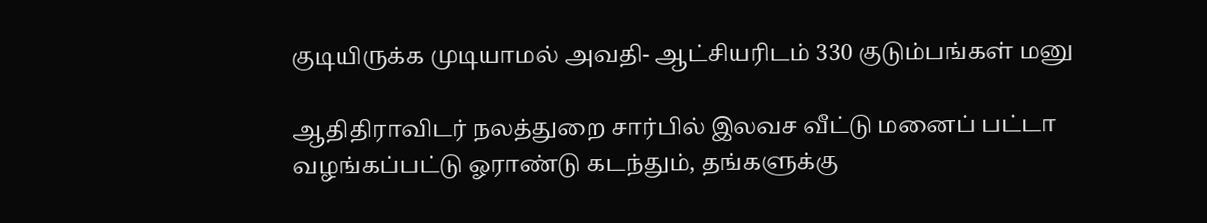குடியிருக்க முடியாமல் அவதி- ஆட்சியரிடம் 330 குடும்பங்கள் மனு

ஆதிதிராவிடர் நலத்துறை சார்பில் இலவச வீட்டு மனைப் பட்டா வழங்கப்பட்டு ஓராண்டு கடந்தும், தங்களுக்கு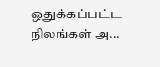ஒதுக்கப்பட்ட நிலங்கள் அ...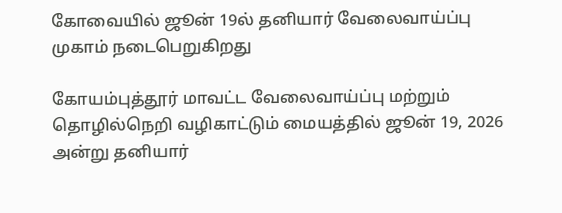கோவையில் ஜூன் 19ல் தனியார் வேலைவாய்ப்பு முகாம் நடைபெறுகிறது

கோயம்புத்தூர் மாவட்ட வேலைவாய்ப்பு மற்றும் தொழில்நெறி வழிகாட்டும் மையத்தில் ஜூன் 19, 2026 அன்று தனியார்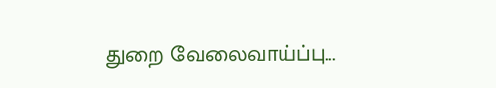துறை வேலைவாய்ப்பு...